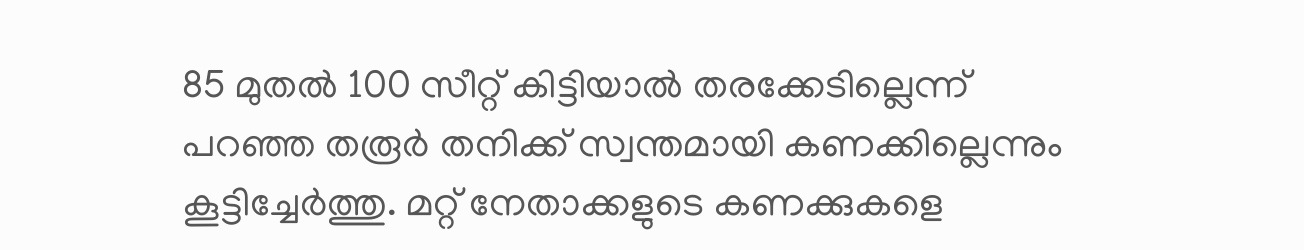85 മുതൽ 100 സീറ്റ് കിട്ടിയാൽ തരക്കേടില്ലെന്ന് പറഞ്ഞ തരൂർ തനിക്ക് സ്വന്തമായി കണക്കില്ലെന്നും കൂട്ടിച്ചേർത്തു. മറ്റ് നേതാക്കളുടെ കണക്കുകളെ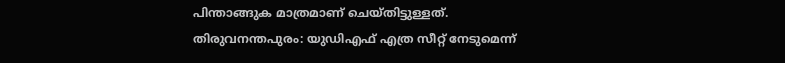പിന്താങ്ങുക മാത്രമാണ് ചെയ്തിട്ടുള്ളത്.
തിരുവനന്തപുരം: യുഡിഎഫ് എത്ര സീറ്റ് നേടുമെന്ന്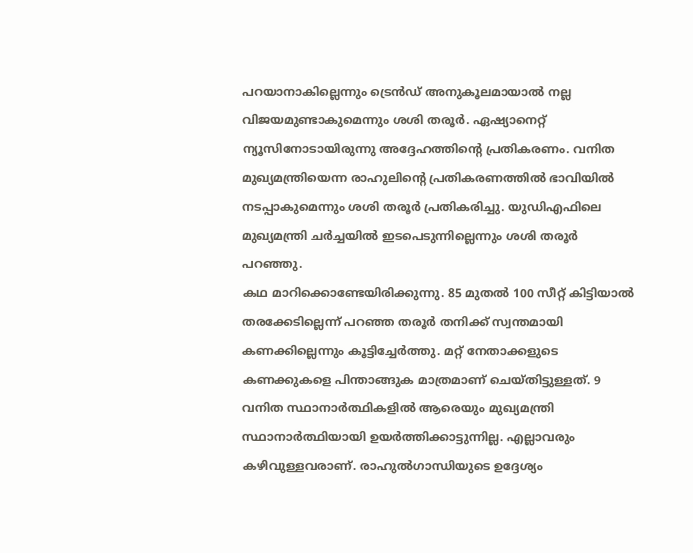പറയാനാകില്ലെന്നും ട്രെൻഡ് അനുകൂലമായാൽ നല്ല വിജയമുണ്ടാകുമെന്നും ശശി തരൂർ. ഏഷ്യാനെറ്റ് ന്യൂസിനോടായിരുന്നു അദ്ദേഹത്തിന്റെ പ്രതികരണം. വനിത മുഖ്യമന്ത്രിയെന്ന രാഹുലിന്റെ പ്രതികരണത്തിൽ ഭാവിയിൽ നടപ്പാകുമെന്നും ശശി തരൂർ പ്രതികരിച്ചു. യുഡിഎഫിലെ മുഖ്യമന്ത്രി ചർച്ചയിൽ ഇടപെടുന്നില്ലെന്നും ശശി തരൂർ പറഞ്ഞു.
കഥ മാറിക്കൊണ്ടേയിരിക്കുന്നു. 85 മുതൽ 100 സീറ്റ് കിട്ടിയാൽ തരക്കേടില്ലെന്ന് പറഞ്ഞ തരൂർ തനിക്ക് സ്വന്തമായി കണക്കില്ലെന്നും കൂട്ടിച്ചേർത്തു. മറ്റ് നേതാക്കളുടെ കണക്കുകളെ പിന്താങ്ങുക മാത്രമാണ് ചെയ്തിട്ടുള്ളത്. 9 വനിത സ്ഥാനാർത്ഥികളിൽ ആരെയും മുഖ്യമന്ത്രി സ്ഥാനാർത്ഥിയായി ഉയർത്തിക്കാട്ടുന്നില്ല. എല്ലാവരും കഴിവുള്ളവരാണ്. രാഹുൽഗാന്ധിയുടെ ഉദ്ദേശ്യം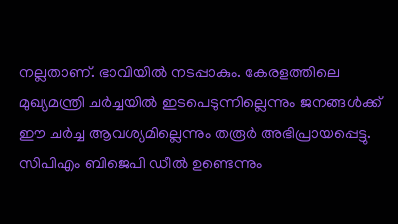നല്ലതാണ്. ഭാവിയിൽ നടപ്പാകും. കേരളത്തിലെ മുഖ്യമന്ത്രി ചർച്ചയിൽ ഇടപെടുന്നില്ലെന്നും ജനങ്ങൾക്ക് ഈ ചർച്ച ആവശ്യമില്ലെന്നും തരൂർ അഭിപ്രായപ്പെട്ടു.
സിപിഎം ബിജെപി ഡീൽ ഉണ്ടെന്നും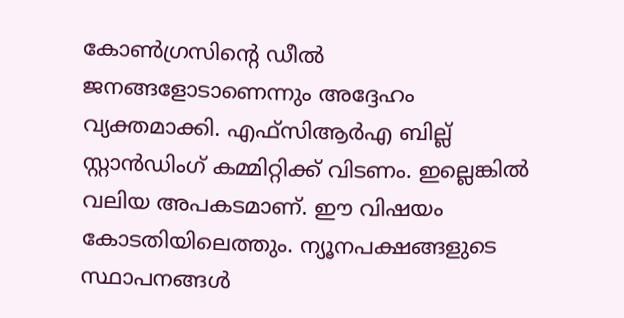കോൺഗ്രസിന്റെ ഡീൽ ജനങ്ങളോടാണെന്നും അദ്ദേഹം വ്യക്തമാക്കി. എഫ്സിആർഎ ബില്ല് സ്റ്റാൻഡിംഗ് കമ്മിറ്റിക്ക് വിടണം. ഇല്ലെങ്കിൽ വലിയ അപകടമാണ്. ഈ വിഷയം കോടതിയിലെത്തും. ന്യൂനപക്ഷങ്ങളുടെ സ്ഥാപനങ്ങൾ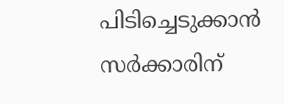പിടിച്ചെടുക്കാൻ സർക്കാരിന്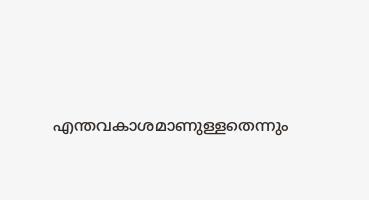എന്തവകാശമാണുള്ളതെന്നും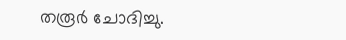തരൂർ ചോദിച്ചു.